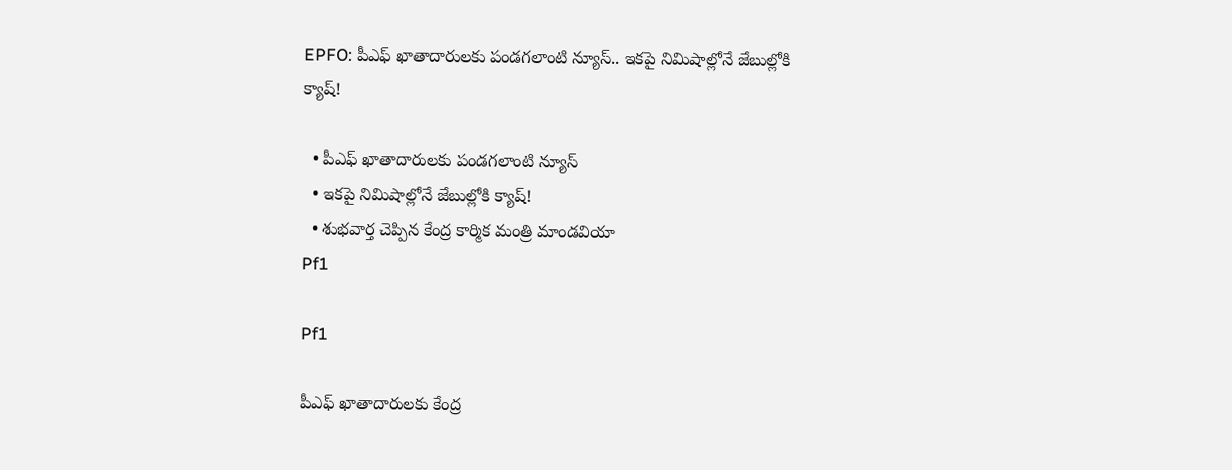EPFO: పీఎఫ్ ఖాతాదారులకు పండగలాంటి న్యూస్.. ఇకపై నిమిషాల్లోనే జేబుల్లోకి క్యాష్!

  • పీఎఫ్ ఖాతాదారులకు పండగలాంటి న్యూస్
  • ఇకపై నిమిషాల్లోనే జేబుల్లోకి క్యాష్!
  • శుభవార్త చెప్పిన కేంద్ర కార్మిక మంత్రి మాండవియా
Pf1

Pf1

పీఎఫ్ ఖాతాదారులకు కేంద్ర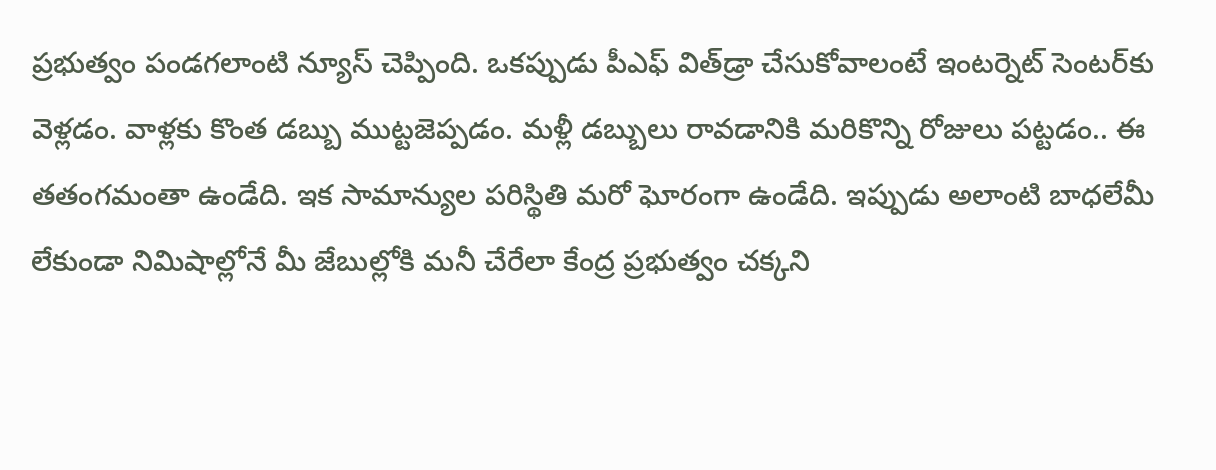ప్రభుత్వం పండగలాంటి న్యూస్ చెప్పింది. ఒకప్పుడు పీఎఫ్ విత్‌డ్రా చేసుకోవాలంటే ఇంటర్నెట్ సెంటర్‌కు వెళ్లడం. వాళ్లకు కొంత డబ్బు ముట్టజెప్పడం. మళ్లీ డబ్బులు రావడానికి మరికొన్ని రోజులు పట్టడం.. ఈ తతంగమంతా ఉండేది. ఇక సామాన్యుల పరిస్థితి మరో ఘోరంగా ఉండేది. ఇప్పుడు అలాంటి బాధలేమీ లేకుండా నిమిషాల్లోనే మీ జేబుల్లోకి మనీ చేరేలా కేంద్ర ప్రభుత్వం చక్కని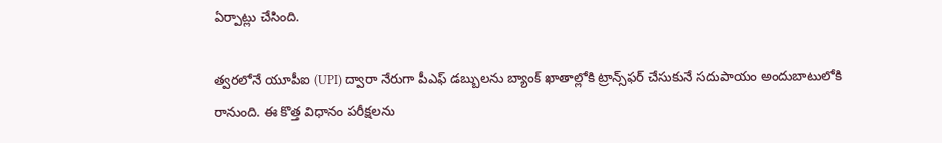ఏర్పాట్లు చేసింది.

త్వరలోనే యూపీఐ (UPI) ద్వారా నేరుగా పీఎఫ్ డబ్బులను బ్యాంక్ ఖాతాల్లోకి ట్రాన్స్‌ఫర్ చేసుకునే సదుపాయం అందుబాటులోకి రానుంది. ఈ కొత్త విధానం పరీక్షలను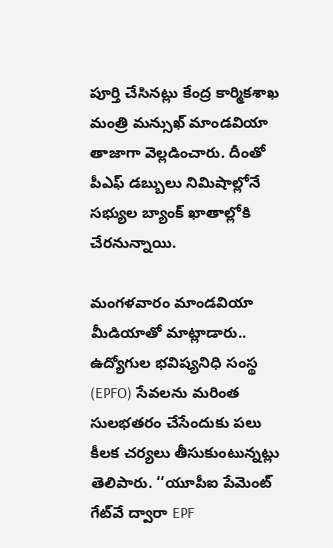పూర్తి చేసినట్లు కేంద్ర కార్మికశాఖ మంత్రి మన్సుఖ్ మాండవియా తాజాగా వెల్లడించారు. దీంతో పీఎఫ్ డబ్బులు నిమిషాల్లోనే సభ్యుల బ్యాంక్ ఖాతాల్లోకి చేరనున్నాయి.

మంగళవారం మాండవియా మీడియాతో మాట్లాడారు.. ఉద్యోగుల భవిష్యనిధి సంస్థ (EPFO) సేవలను మరింత సులభతరం చేసేందుకు పలు కీలక చర్యలు తీసుకుంటున్నట్లు తెలిపారు. ‘‘యూపీఐ పేమెంట్ గేట్‌వే ద్వారా EPF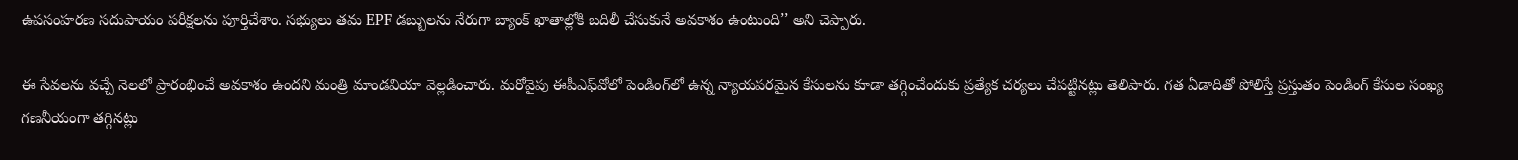ఉపసంహరణ సదుపాయం పరీక్షలను పూర్తిచేశాం. సభ్యులు తమ EPF డబ్బులను నేరుగా బ్యాంక్ ఖాతాల్లోకి బదిలీ చేసుకునే అవకాశం ఉంటుంది’’ అని చెప్పారు.

ఈ సేవలను వచ్చే నెలలో ప్రారంభించే అవకాశం ఉందని మంత్రి మాండవియా వెల్లడించారు. మరోవైపు ఈపీఎఫ్‌వోలో పెండింగ్‌లో ఉన్న న్యాయపరమైన కేసులను కూడా తగ్గించేందుకు ప్రత్యేక చర్యలు చేపట్టినట్లు తెలిపారు. గత ఏడాదితో పోలిస్తే ప్రస్తుతం పెండింగ్ కేసుల సంఖ్య గణనీయంగా తగ్గినట్లు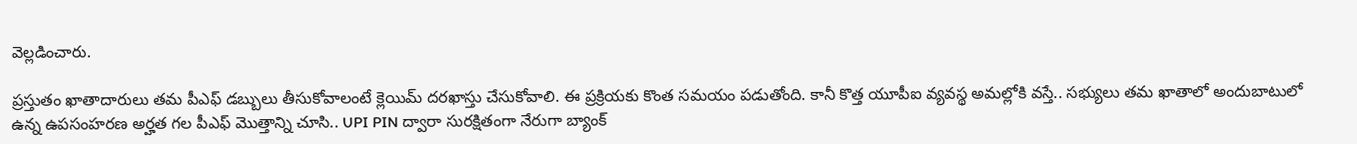వెల్లడించారు.

ప్రస్తుతం ఖాతాదారులు తమ పీఎఫ్ డబ్బులు తీసుకోవాలంటే క్లెయిమ్ దరఖాస్తు చేసుకోవాలి. ఈ ప్రక్రియకు కొంత సమయం పడుతోంది. కానీ కొత్త యూపీఐ వ్యవస్థ అమల్లోకి వస్తే.. సభ్యులు తమ ఖాతాలో అందుబాటులో ఉన్న ఉపసంహరణ అర్హత గల పీఎఫ్ మొత్తాన్ని చూసి.. UPI PIN ద్వారా సురక్షితంగా నేరుగా బ్యాంక్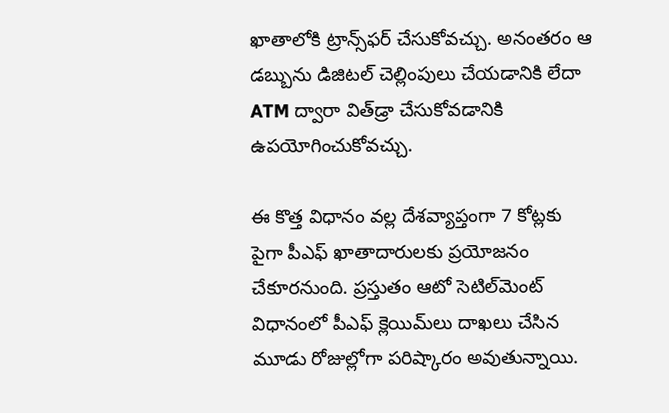ఖాతాలోకి ట్రాన్స్‌ఫర్ చేసుకోవచ్చు. అనంతరం ఆ డబ్బును డిజిటల్ చెల్లింపులు చేయడానికి లేదా ATM ద్వారా విత్‌డ్రా చేసుకోవడానికి ఉపయోగించుకోవచ్చు.

ఈ కొత్త విధానం వల్ల దేశవ్యాప్తంగా 7 కోట్లకు పైగా పీఎఫ్ ఖాతాదారులకు ప్రయోజనం చేకూరనుంది. ప్రస్తుతం ఆటో సెటిల్‌మెంట్ విధానంలో పీఎఫ్ క్లెయిమ్‌లు దాఖలు చేసిన మూడు రోజుల్లోగా పరిష్కారం అవుతున్నాయి.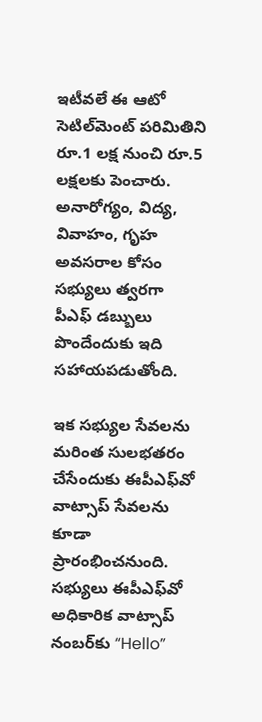ఇటీవలే ఈ ఆటో సెటిల్‌మెంట్ పరిమితిని రూ.1 లక్ష నుంచి రూ.5 లక్షలకు పెంచారు. అనారోగ్యం, విద్య, వివాహం, గృహ అవసరాల కోసం సభ్యులు త్వరగా పీఎఫ్ డబ్బులు పొందేందుకు ఇది సహాయపడుతోంది.

ఇక సభ్యుల సేవలను మరింత సులభతరం చేసేందుకు ఈపీఎఫ్‌వో వాట్సాప్ సేవలను కూడా ప్రారంభించనుంది. సభ్యులు ఈపీఎఫ్‌వో అధికారిక వాట్సాప్ నంబర్‌కు “Hello”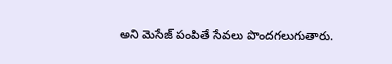అని మెసేజ్ పంపితే సేవలు పొందగలుగుతారు.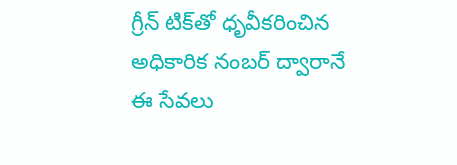గ్రీన్ టిక్‌తో ధృవీకరించిన అధికారిక నంబర్ ద్వారానే ఈ సేవలు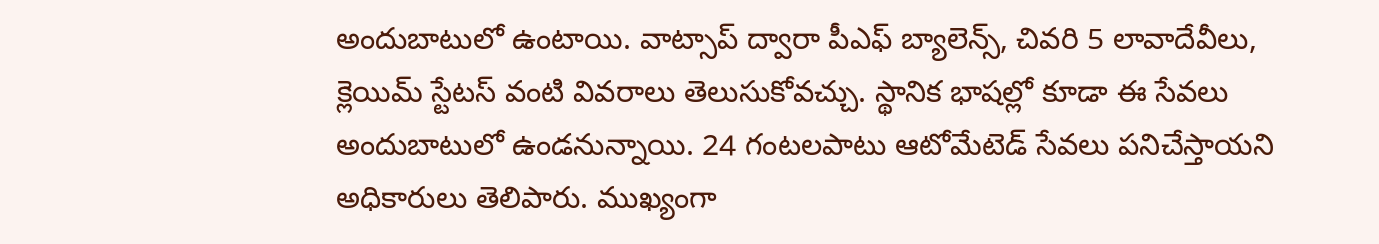అందుబాటులో ఉంటాయి. వాట్సాప్ ద్వారా పీఎఫ్ బ్యాలెన్స్, చివరి 5 లావాదేవీలు, క్లెయిమ్ స్టేటస్ వంటి వివరాలు తెలుసుకోవచ్చు. స్థానిక భాషల్లో కూడా ఈ సేవలు అందుబాటులో ఉండనున్నాయి. 24 గంటలపాటు ఆటోమేటెడ్ సేవలు పనిచేస్తాయని అధికారులు తెలిపారు. ముఖ్యంగా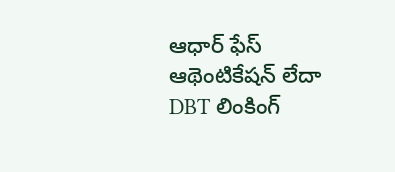ఆధార్ ఫేస్ ఆథెంటికేషన్ లేదా DBT లింకింగ్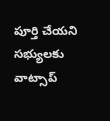పూర్తి చేయని సభ్యులకు వాట్సాప్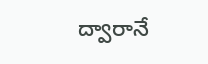ద్వారానే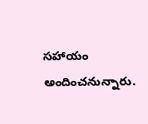సహాయం అందించనున్నారు.